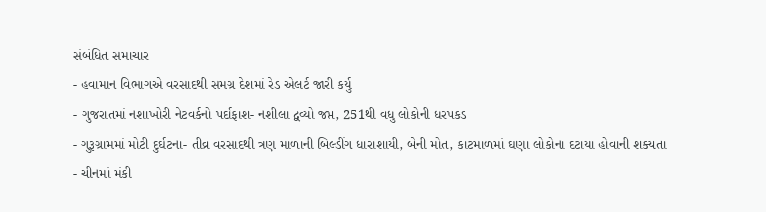સંબંધિત સમાચાર
- હવામાન વિભાગએ વરસાદથી સમગ્ર દેશમાં રેડ એલર્ટ જારી કર્યુ
- ગુજરાતમાં નશાખોરી નેટવર્કનો પર્દાફાશ- નશીલા દ્વવ્યો જપ્ત, 251થી વધુ લોકોની ધરપકડ
- ગુરૂગ્રામમાં મોટી દુર્ઘટના- તીવ્ર વરસાદથી ત્રણ માળાની બિલ્ડીંગ ધારાશાયી, બેની મોત, કાટમાળમાં ઘણા લોકોના દટાયા હોવાની શક્યતા
- ચીનમાં મંકી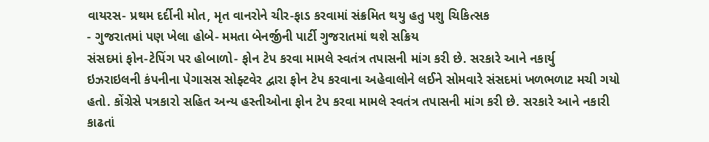વાયરસ- પ્રથમ દર્દીની મોત, મૃત વાનરોને ચીર-ફાડ કરવામાં સંક્રમિત થયુ હતુ પશુ ચિકિત્સક
- ગુજરાતમાં પણ ખેલા હોબે- મમતા બેનર્જીની પાર્ટી ગુજરાતમાં થશે સક્રિય
સંસદમાં ફોન-ટેપિંગ પર હોબાળો- ફોન ટેપ કરવા મામલે સ્વતંત્ર તપાસની માંગ કરી છે. સરકારે આને નકાર્યુ
ઇઝરાઇલની કંપનીના પેગાસસ સોફ્ટવેર દ્વારા ફોન ટેપ કરવાના અહેવાલોને લઈને સોમવારે સંસદમાં ખળભળાટ મચી ગયો હતો. કોંગ્રેસે પત્રકારો સહિત અન્ય હસ્તીઓના ફોન ટેપ કરવા મામલે સ્વતંત્ર તપાસની માંગ કરી છે. સરકારે આને નકારી કાઢતાં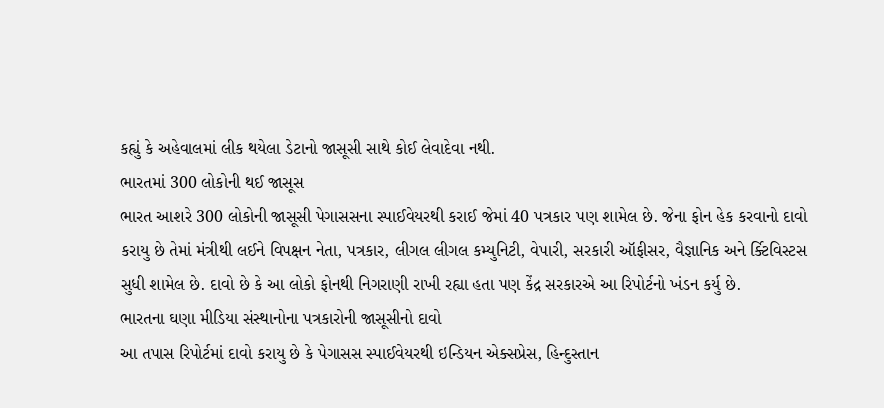કહ્યું કે અહેવાલમાં લીક થયેલા ડેટાનો જાસૂસી સાથે કોઈ લેવાદેવા નથી.
ભારતમાં 300 લોકોની થઈ જાસૂસ
ભારત આશરે 300 લોકોની જાસૂસી પેગાસસના સ્પાઈવેયરથી કરાઈ જેમાં 40 પત્રકાર પણ શામેલ છે. જેના ફોન હેક કરવાનો દાવો કરાયુ છે તેમાં મંત્રીથી લઈને વિપક્ષન નેતા, પત્રકાર, લીગલ લીગલ કમ્યુનિટી, વેપારી, સરકારી ઑફીસર, વૈજ્ઞાનિક અને ર્ક્ટિવિસ્ટસ સુધી શામેલ છે. દાવો છે કે આ લોકો ફોનથી નિગરાણી રાખી રહ્યા હતા પણ કેંદ્ર સરકારએ આ રિપોર્ટનો ખંડન કર્યુ છે.
ભારતના ઘણા મીડિયા સંસ્થાનોના પત્રકારોની જાસૂસીનો દાવો
આ તપાસ રિપોર્ટમાં દાવો કરાયુ છે કે પેગાસસ સ્પાઈવેયરથી ઇન્ડિયન એક્સપ્રેસ, હિન્દુસ્તાન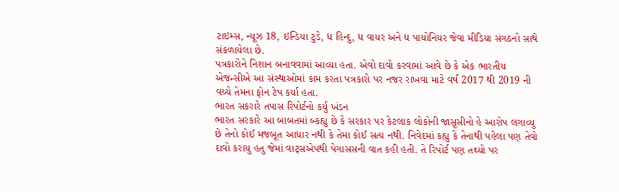ટાઇમ્સ, ન્યૂઝ 18, ઇન્ડિયા ટુડે, ધ હિન્દુ, ધ વાયર અને ધ પાયોનિયર જેવા મીડિયા સંગઠનો સાથે સંકળાયેલા છે.
પત્રકારોને નિશાન બનાવવામાં આવ્યા હતા. એવો દાવો કરવામાં આવે છે કે એક ભારતીય એજન્સીએ આ સંસ્થાઓમાં કામ કરતા પત્રકારો પર નજર રાખવા માટે વર્ષ 2017 થી 2019 ની વચ્ચે તેમના ફોન ટેપ કર્યા હતા.
ભારત સકરારે તપાસ રિપોર્ટનો કર્યુ ખંડન
ભારત સરકારે આ બાબતમાં બ્કહ્યુ છે કે સરકાર પર કેટલાક લોકોની જાસૂસીનો હે આરોપ લગાવ્યુ છે તેનો કોઈ મજબૂત આધાર નથી કે તેમા કોઈ સત્ય નથી. નિવેદમાં કહ્યુ કે તેનાથી પહેલા પણ તેવો દાવો કરાયુ હતુ જેમાં વાટ્સએપથી પેગાસસની વાત કહી હતી. તે રિપોર્ટ પણ તથ્યો પર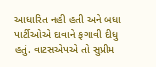આધારિત નહી હતી અને બધા પાર્ટીઓએ દાવાને ફગાવી દીધુ હતું. વાટસએપએ તો સુપ્રીમ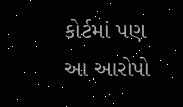કોર્ટમાં પણ આ આરોપો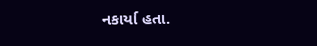નકાર્યા હતા.